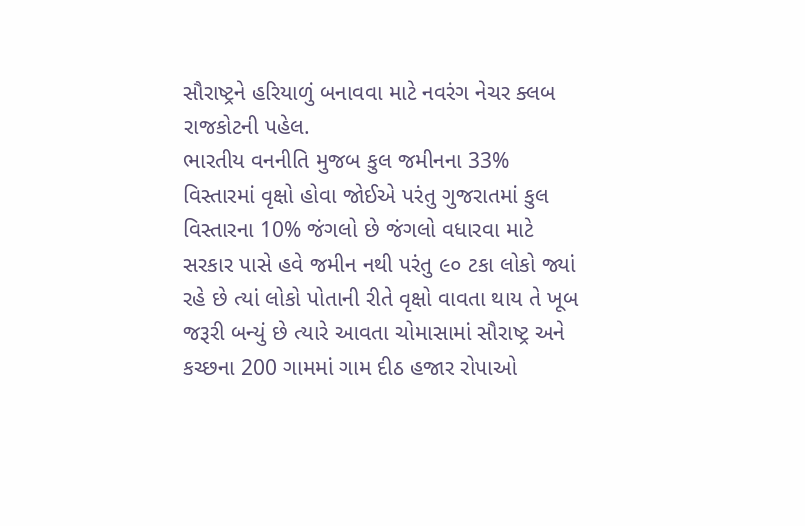સૌરાષ્ટ્રને હરિયાળું બનાવવા માટે નવરંગ નેચર ક્લબ રાજકોટની પહેલ.
ભારતીય વનનીતિ મુજબ કુલ જમીનના 33% વિસ્તારમાં વૃક્ષો હોવા જોઈએ પરંતુ ગુજરાતમાં કુલ વિસ્તારના 10% જંગલો છે જંગલો વધારવા માટે સરકાર પાસે હવે જમીન નથી પરંતુ ૯૦ ટકા લોકો જ્યાં રહે છે ત્યાં લોકો પોતાની રીતે વૃક્ષો વાવતા થાય તે ખૂબ જરૂરી બન્યું છે ત્યારે આવતા ચોમાસામાં સૌરાષ્ટ્ર અને કચ્છના 200 ગામમાં ગામ દીઠ હજાર રોપાઓ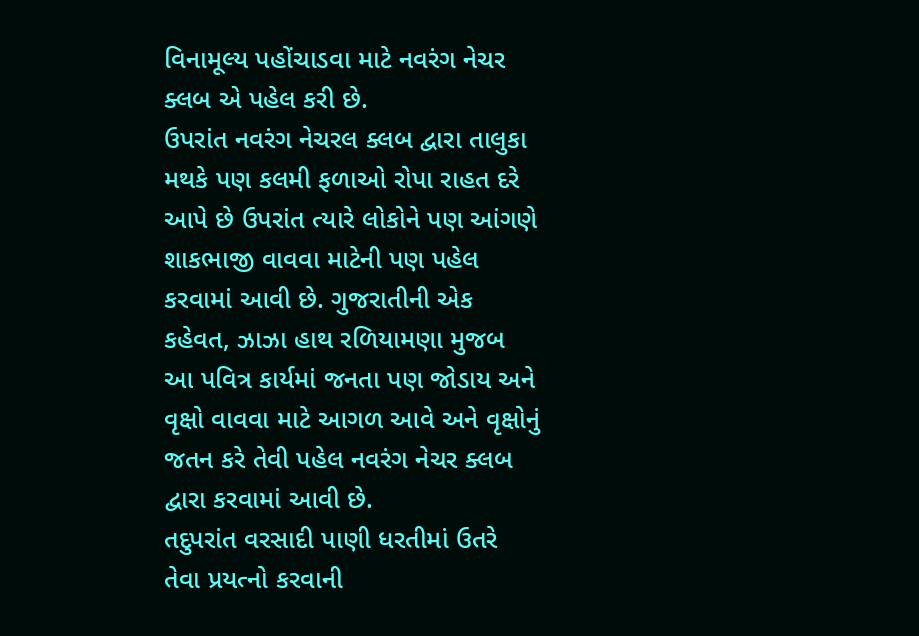વિનામૂલ્ય પહોંચાડવા માટે નવરંગ નેચર ક્લબ એ પહેલ કરી છે.
ઉપરાંત નવરંગ નેચરલ ક્લબ દ્વારા તાલુકા મથકે પણ કલમી ફળાઓ રોપા રાહત દરે આપે છે ઉપરાંત ત્યારે લોકોને પણ આંગણે શાકભાજી વાવવા માટેની પણ પહેલ કરવામાં આવી છે. ગુજરાતીની એક કહેવત, ઝાઝા હાથ રળિયામણા મુજબ આ પવિત્ર કાર્યમાં જનતા પણ જોડાય અને વૃક્ષો વાવવા માટે આગળ આવે અને વૃક્ષોનું જતન કરે તેવી પહેલ નવરંગ નેચર ક્લબ દ્વારા કરવામાં આવી છે.
તદુપરાંત વરસાદી પાણી ધરતીમાં ઉતરે તેવા પ્રયત્નો કરવાની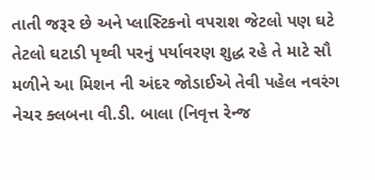તાતી જરૂર છે અને પ્લાસ્ટિકનો વપરાશ જેટલો પણ ઘટે તેટલો ઘટાડી પૃથ્વી પરનું પર્યાવરણ શુદ્ધ રહે તે માટે સૌ મળીને આ મિશન ની અંદર જોડાઈએ તેવી પહેલ નવરંગ નેચર ક્લબના વી.ડી. બાલા (નિવૃત્ત રેન્જ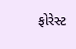ફોરેસ્ટ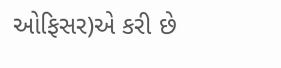ઓફિસર)એ કરી છે